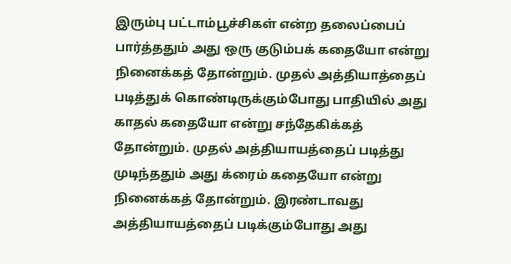இரும்பு பட்டாம்பூச்சிகள் என்ற தலைப்பைப் பார்த்ததும் அது ஒரு குடும்பக் கதையோ என்று நினைக்கத் தோன்றும். முதல் அத்தியாத்தைப் படித்துக் கொண்டிருக்கும்போது பாதியில் அது காதல் கதையோ என்று சந்தேகிக்கத் தோன்றும். முதல் அத்தியாயத்தைப் படித்து முடிந்ததும் அது க்ரைம் கதையோ என்று நினைக்கத் தோன்றும். இரண்டாவது அத்தியாயத்தைப் படிக்கும்போது அது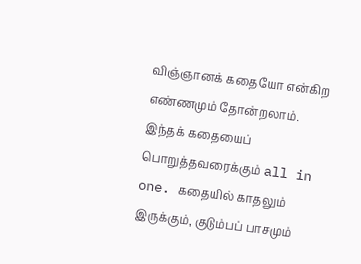விஞ்ஞானக் கதையோ என்கிற எண்ணமும் தோன்றலாம். இந்தக் கதையைப் பொறுத்தவரைக்கும் all in one. கதையில் காதலும் இருக்கும், குடும்பப் பாசமும்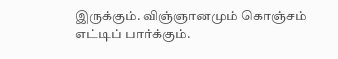இருக்கும். விஞ்ஞானமும் கொஞ்சம் எட்டிப் பார்க்கும்.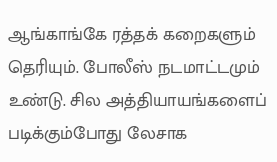ஆங்காங்கே ரத்தக் கறைகளும் தெரியும். போலீஸ் நடமாட்டமும் உண்டு. சில அத்தியாயங்களைப் படிக்கும்போது லேசாக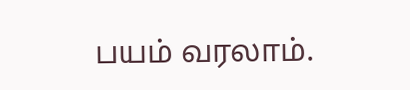பயம் வரலாம்.